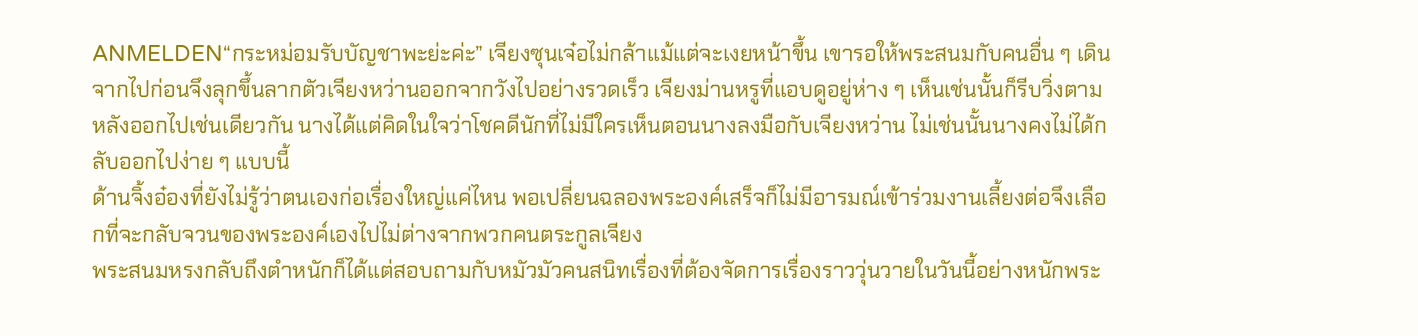ANMELDEN“กระหม่อมรับบัญชาพะย่ะค่ะ” เจียงซุนเจ๋อไม่กล้าแม้แต่จะเงยหน้าขึ้น เขารอให้พระสนมกับคนอื่น ๆ เดินจากไปก่อนจึงลุกขึ้นลากตัวเจียงหว่านออกจากวังไปอย่างรวดเร็ว เจียงม่านหรูที่แอบดูอยู่ห่าง ๆ เห็นเช่นนั้นก็รีบวิ่งตามหลังออกไปเช่นเดียวกัน นางได้แต่คิดในใจว่าโชคดีนักที่ไม่มีใครเห็นตอนนางลงมือกับเจียงหว่าน ไม่เช่นนั้นนางคงไม่ได้กลับออกไปง่าย ๆ แบบนี้
ด้านจิ้งอ๋องที่ยังไม่รู้ว่าตนเองก่อเรื่องใหญ่แค่ไหน พอเปลี่ยนฉลองพระองค์เสร็จก็ไม่มีอารมณ์เข้าร่วมงานเลี้ยงต่อจึงเลือกที่จะกลับจวนของพระองค์เองไปไม่ต่างจากพวกคนตระกูลเจียง
พระสนมหรงกลับถึงตำหนักก็ได้แต่สอบถามกับหมัวมัวคนสนิทเรื่องที่ต้องจัดการเรื่องราววุ่นวายในวันนี้อย่างหนักพระ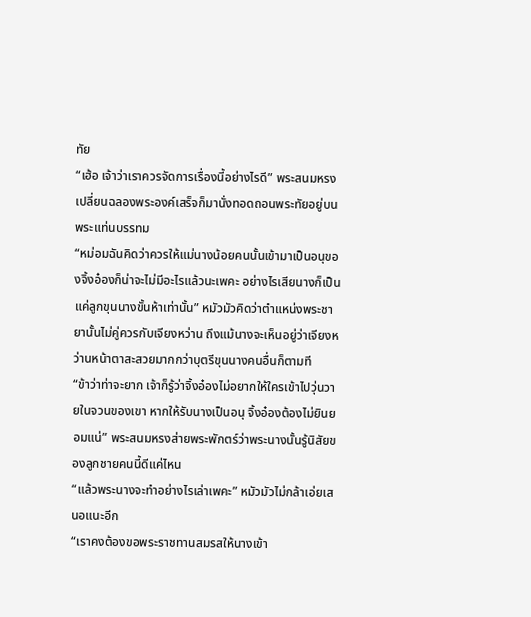ทัย
“เฮ้อ เจ้าว่าเราควรจัดการเรื่องนี้อย่างไรดี” พระสนมหรงเปลี่ยนฉลองพระองค์เสร็จก็มานั่งทอดถอนพระทัยอยู่บนพระแท่นบรรทม
“หม่อมฉันคิดว่าควรให้แม่นางน้อยคนนั้นเข้ามาเป็นอนุของจิ้งอ๋องก็น่าจะไม่มีอะไรแล้วนะเพคะ อย่างไรเสียนางก็เป็นแค่ลูกขุนนางขั้นห้าเท่านั้น” หมัวมัวคิดว่าตำแหน่งพระชายานั้นไม่คู่ควรกับเจียงหว่าน ถึงแม้นางจะเห็นอยู่ว่าเจียงหว่านหน้าตาสะสวยมากกว่าบุตรีขุนนางคนอื่นก็ตามที
“ข้าว่าท่าจะยาก เจ้าก็รู้ว่าจิ้งอ๋องไม่อยากให้ใครเข้าไปวุ่นวายในจวนของเขา หากให้รับนางเป็นอนุ จิ้งอ๋องต้องไม่ยินยอมแน่” พระสนมหรงส่ายพระพักตร์ว่าพระนางนั้นรู้นิสัยของลูกชายคนนี้ดีแค่ไหน
“แล้วพระนางจะทำอย่างไรเล่าเพคะ” หมัวมัวไม่กล้าเอ่ยเสนอแนะอีก
“เราคงต้องขอพระราชทานสมรสให้นางเข้า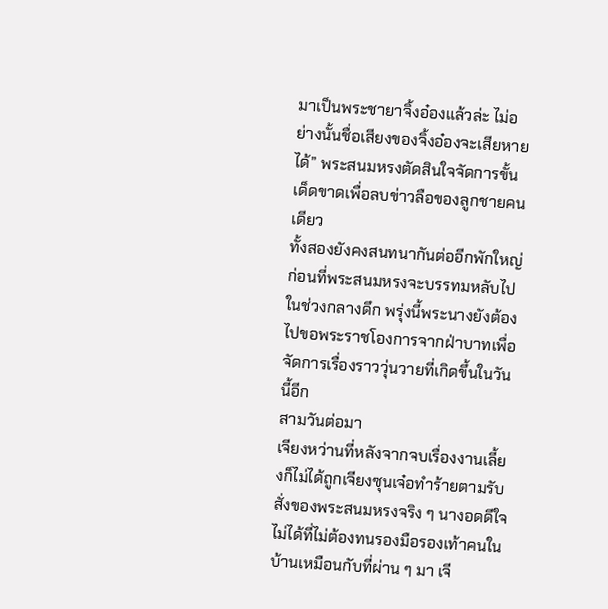มาเป็นพระชายาจิ้งอ๋องแล้วล่ะ ไม่อย่างนั้นชื่อเสียงของจิ้งอ๋องจะเสียหายได้” พระสนมหรงตัดสินใจจัดการขั้นเด็ดขาดเพื่อลบข่าวลือของลูกชายคนเดียว
ทั้งสองยังคงสนทนากันต่ออีกพักใหญ่ ก่อนที่พระสนมหรงจะบรรทมหลับไปในช่วงกลางดึก พรุ่งนี้พระนางยังต้องไปขอพระราชโองการจากฝ่าบาทเพื่อจัดการเรื่องราววุ่นวายที่เกิดขึ้นในวันนี้อีก
สามวันต่อมา
เจียงหว่านที่หลังจากจบเรื่องงานเลี้ยงก็ไม่ได้ถูกเจียงซุนเจ๋อทำร้ายตามรับสั่งของพระสนมหรงจริง ๆ นางอดดีใจไม่ได้ที่ไม่ต้องทนรองมือรองเท้าคนในบ้านเหมือนกับที่ผ่าน ๆ มา เจี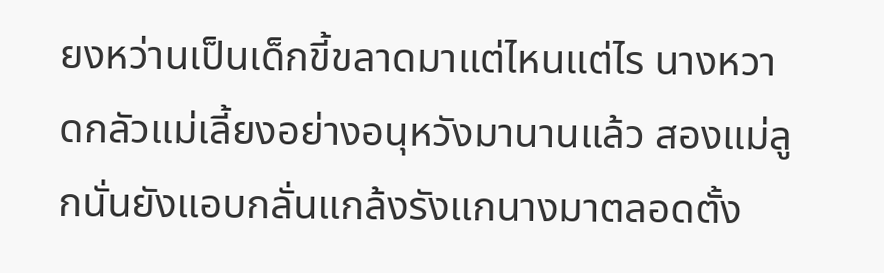ยงหว่านเป็นเด็กขี้ขลาดมาแต่ไหนแต่ไร นางหวาดกลัวแม่เลี้ยงอย่างอนุหวังมานานแล้ว สองแม่ลูกนั่นยังแอบกลั่นแกล้งรังแกนางมาตลอดตั้ง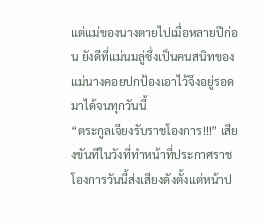แต่แม่ของนางตายไปเมื่อหลายปีก่อน ยังดีที่แม่นมลู่ซึ่งเป็นคนสนิทของแม่นางคอยปกป้องเอาไว้จึงอยู่รอดมาได้จนทุกวันนี้
“ตระกูลเจียงรับราชโองการ!!!” เสียงขันทีในวังที่ทำหน้าที่ประกาศราชโองการวันนี้ส่งเสียงดังตั้งแต่หน้าป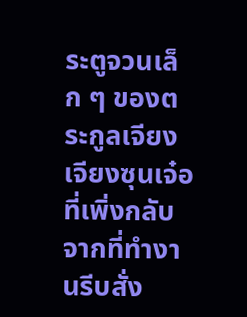ระตูจวนเล็ก ๆ ของตระกูลเจียง
เจียงซุนเจ๋อที่เพิ่งกลับจากที่ทำงานรีบสั่ง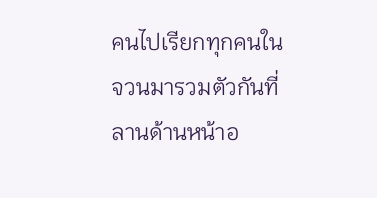คนไปเรียกทุกคนในจวนมารวมตัวกันที่ลานด้านหน้าอ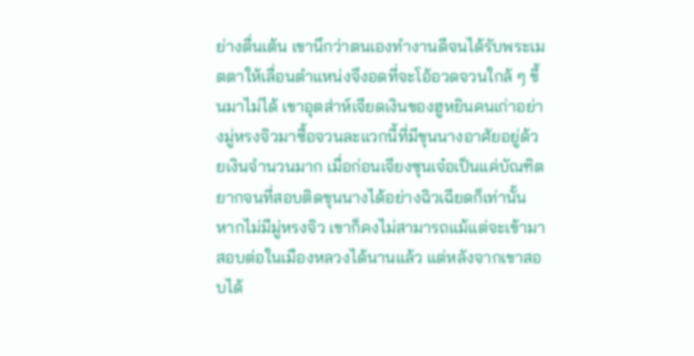ย่างตื่นเต้น เขานึกว่าตนเองทำงานดีจนได้รับพระเมตตาให้เลื่อนตำแหน่งจึงอดที่จะโอ้อวดจวนใกล้ ๆ ขึ้นมาไม่ได้ เขาอุตส่าห์เจียดเงินของฮูหยินคนเก่าอย่างมู่หรงจิวมาซื้อจวนละแวกนี้ที่มีขุนนางอาศัยอยู่ด้วยเงินจำนวนมาก เมื่อก่อนเจียงซุนเจ๋อเป็นแค่บัณฑิตยากจนที่สอบติดขุนนางได้อย่างฉิวเฉียดก็เท่านั้น หากไม่มีมู่หรงจิว เขาก็คงไม่สามารถแม้แต่จะเข้ามาสอบต่อในเมืองหลวงได้นานแล้ว แต่หลังจากเขาสอบได้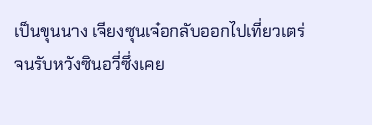เป็นขุนนาง เจียงซุนเจ๋อกลับออกไปเที่ยวเตร่จนรับหวังซินอวี่ซึ่งเคย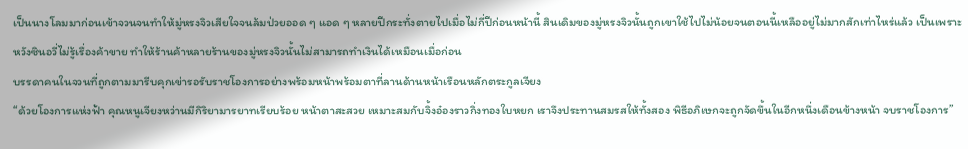เป็นนางโลมมาก่อนเข้าจวนจนทำให้มู่หรงจิวเสียใจจนล้มป่วยออด ๆ แอด ๆ หลายปีกระทั่งตายไปเมื่อไม่กี่ปีก่อนหน้านี้ สินเดิมของมู่หรงจิวนั้นถูกเขาใช้ไปไม่น้อยจนตอนนี้เหลืออยู่ไม่มากสักเท่าไหร่แล้ว เป็นเพราะหวังซินอวี่ไม่รู้เรื่องค้าขาย ทำให้ร้านค้าหลายร้านของมู่หรงจิวนั้นไม่สามารถทำเงินได้เหมือนเมื่อก่อน
บรรดาคนในจวนที่ถูกตามมารีบคุกเข่ารอรับราชโองการอย่างพร้อมหน้าพร้อมตาที่ลานด้านหน้าเรือนหลักตระกูลเจียง
“ด้วยโองการแห่งฟ้า คุณหนูเจียงหว่านมีกิริยามารยาทเรียบร้อย หน้าตาสะสวย เหมาะสมกับจิ้งอ๋องราวกิ่งทองใบหยก เราจึงประทานสมรสให้ทั้งสอง พิธีอภิเษกจะถูกจัดขึ้นในอีกหนึ่งเดือนข้างหน้า จบราชโองการ”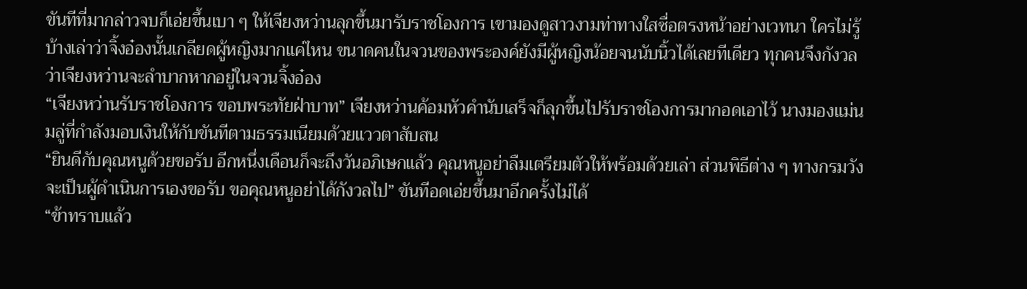ขันทีที่มากล่าวจบก็เอ่ยขึ้นเบา ๆ ให้เจียงหว่านลุกขึ้นมารับราชโองการ เขามองดูสาวงามท่าทางใสซื่อตรงหน้าอย่างเวทนา ใครไม่รู้บ้างเล่าว่าจิ้งอ๋องนั้นเกลียดผู้หญิงมากแค่ไหน ขนาดคนในจวนของพระองค์ยังมีผู้หญิงน้อยจนนับนิ้วได้เลยทีเดียว ทุกคนจึงกังวลว่าเจียงหว่านจะลำบากหากอยู่ในจวนจิ้งอ๋อง
“เจียงหว่านรับราชโองการ ขอบพระทัยฝ่าบาท” เจียงหว่านค้อมหัวคำนับเสร็จก็ลุกขึ้นไปรับราชโองการมากอดเอาไว้ นางมองแม่นมลู่ที่กำลังมอบเงินให้กับขันทีตามธรรมเนียมด้วยแววตาสับสน
“ยินดีกับคุณหนูด้วยขอรับ อีกหนึ่งเดือนก็จะถึงวันอภิเษกแล้ว คุณหนูอย่าลืมเตรียมตัวให้พร้อมด้วยเล่า ส่วนพิธีต่าง ๆ ทางกรมวังจะเป็นผู้ดำเนินการเองขอรับ ขอคุณหนูอย่าได้กังวลไป” ขันทีอดเอ่ยขึ้นมาอีกครั้งไม่ได้
“ข้าทราบแล้ว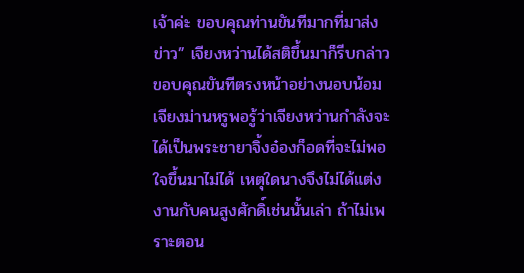เจ้าค่ะ ขอบคุณท่านขันทีมากที่มาส่งข่าว” เจียงหว่านได้สติขึ้นมาก็รีบกล่าวขอบคุณขันทีตรงหน้าอย่างนอบน้อม
เจียงม่านหรูพอรู้ว่าเจียงหว่านกำลังจะได้เป็นพระชายาจิ้งอ๋องก็อดที่จะไม่พอใจขึ้นมาไม่ได้ เหตุใดนางจึงไม่ได้แต่งงานกับคนสูงศักดิ์เช่นนั้นเล่า ถ้าไม่เพราะตอน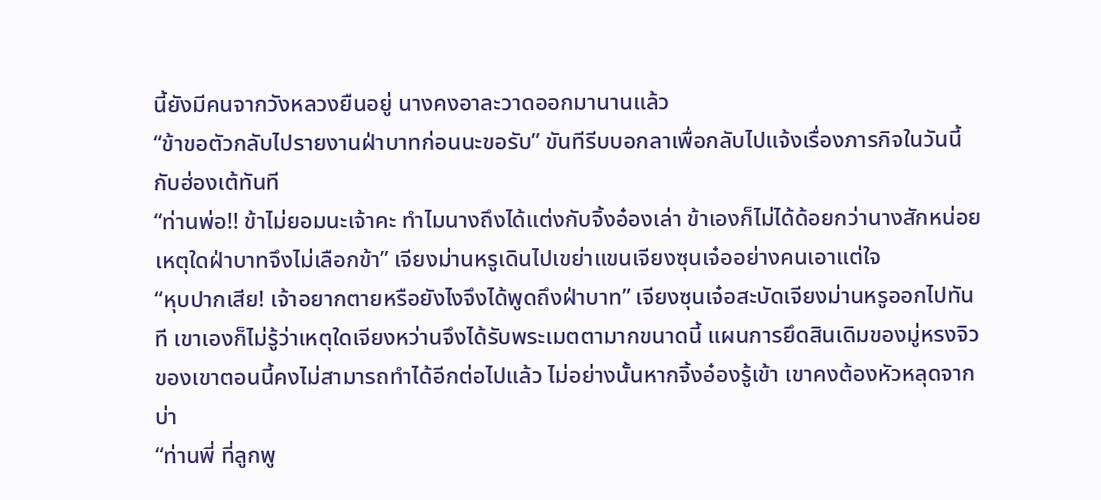นี้ยังมีคนจากวังหลวงยืนอยู่ นางคงอาละวาดออกมานานแล้ว
“ข้าขอตัวกลับไปรายงานฝ่าบาทก่อนนะขอรับ” ขันทีรีบบอกลาเพื่อกลับไปแจ้งเรื่องภารกิจในวันนี้กับฮ่องเต้ทันที
“ท่านพ่อ!! ข้าไม่ยอมนะเจ้าคะ ทำไมนางถึงได้แต่งกับจิ้งอ๋องเล่า ข้าเองก็ไม่ได้ด้อยกว่านางสักหน่อย เหตุใดฝ่าบาทจึงไม่เลือกข้า” เจียงม่านหรูเดินไปเขย่าแขนเจียงซุนเจ๋ออย่างคนเอาแต่ใจ
“หุบปากเสีย! เจ้าอยากตายหรือยังไงจึงได้พูดถึงฝ่าบาท” เจียงซุนเจ๋อสะบัดเจียงม่านหรูออกไปทันที เขาเองก็ไม่รู้ว่าเหตุใดเจียงหว่านจึงได้รับพระเมตตามากขนาดนี้ แผนการยึดสินเดิมของมู่หรงจิวของเขาตอนนี้คงไม่สามารถทำได้อีกต่อไปแล้ว ไม่อย่างนั้นหากจิ้งอ๋องรู้เข้า เขาคงต้องหัวหลุดจากบ่า
“ท่านพี่ ที่ลูกพู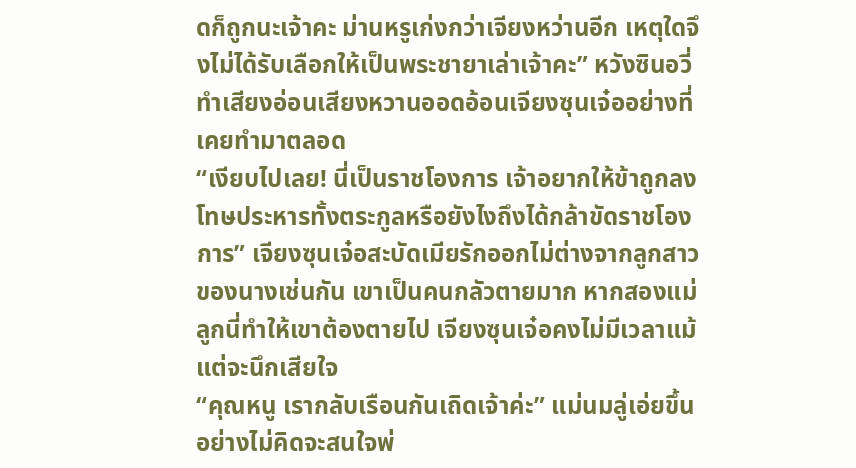ดก็ถูกนะเจ้าคะ ม่านหรูเก่งกว่าเจียงหว่านอีก เหตุใดจึงไม่ได้รับเลือกให้เป็นพระชายาเล่าเจ้าคะ” หวังซินอวี่ทำเสียงอ่อนเสียงหวานออดอ้อนเจียงซุนเจ๋ออย่างที่เคยทำมาตลอด
“เงียบไปเลย! นี่เป็นราชโองการ เจ้าอยากให้ข้าถูกลงโทษประหารทั้งตระกูลหรือยังไงถึงได้กล้าขัดราชโองการ” เจียงซุนเจ๋อสะบัดเมียรักออกไม่ต่างจากลูกสาวของนางเช่นกัน เขาเป็นคนกลัวตายมาก หากสองแม่ลูกนี่ทำให้เขาต้องตายไป เจียงซุนเจ๋อคงไม่มีเวลาแม้แต่จะนึกเสียใจ
“คุณหนู เรากลับเรือนกันเถิดเจ้าค่ะ” แม่นมลู่เอ่ยขึ้นอย่างไม่คิดจะสนใจพ่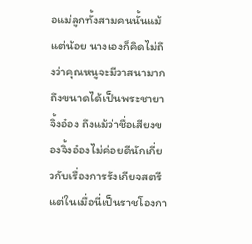อแม่ลูกทั้งสามคนนั้นแม้แต่น้อย นางเองก็คิดไม่ถึงว่าคุณหนูจะมีวาสนามากถึงขนาดได้เป็นพระชายาจิ้งอ๋อง ถึงแม้ว่าชื่อเสียงของจิ้งอ๋องไม่ค่อยดีนักเกี่ยวกับเรื่องการรังเกียจสตรี แต่ในเมื่อนี่เป็นราชโองกา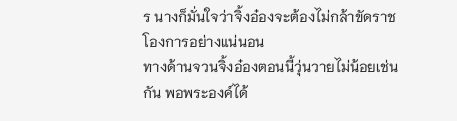ร นางก็มั่นใจว่าจิ้งอ๋องจะต้องไม่กล้าขัดราชโองการอย่างแน่นอน
ทางด้านจวนจิ้งอ๋องตอนนี้วุ่นวายไม่น้อยเช่นกัน พอพระองค์ได้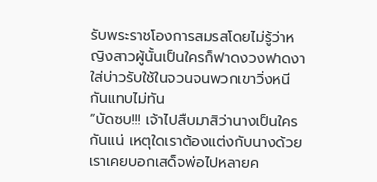รับพระราชโองการสมรสโดยไม่รู้ว่าหญิงสาวผู้นั้นเป็นใครก็ฟาดงวงฟาดงาใส่บ่าวรับใช้ในจวนจนพวกเขาวิ่งหนีกันแทบไม่ทัน
“บัดซบ!!! เจ้าไปสืบมาสิว่านางเป็นใครกันแน่ เหตุใดเราต้องแต่งกับนางด้วย เราเคยบอกเสด็จพ่อไปหลายค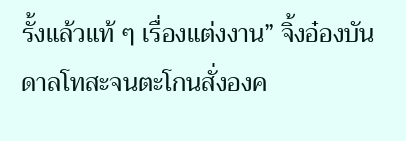รั้งแล้วแท้ ๆ เรื่องแต่งงาน” จิ้งอ๋องบันดาลโทสะจนตะโกนสั่งองค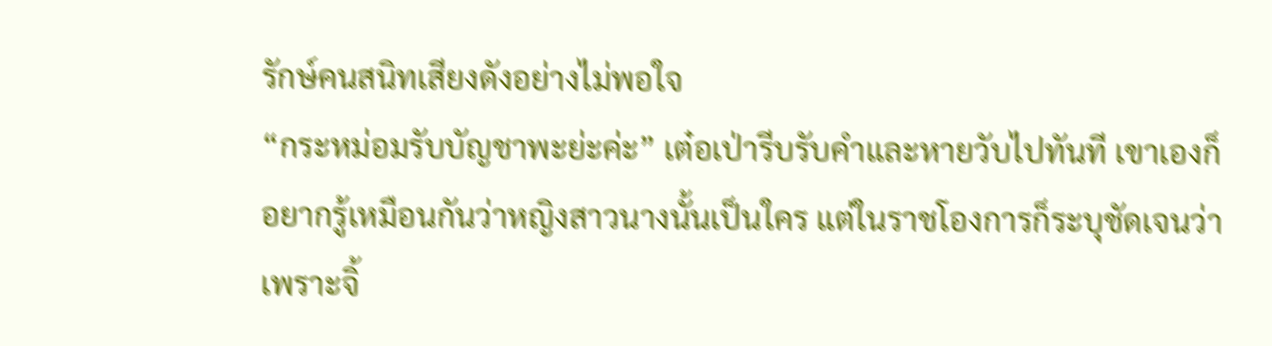รักษ์คนสนิทเสียงดังอย่างไม่พอใจ
“กระหม่อมรับบัญชาพะย่ะค่ะ” เต๋อเป่ารีบรับคำและหายวับไปทันที เขาเองก็อยากรู้เหมือนกันว่าหญิงสาวนางนั้นเป็นใคร แต่ในราชโองการก็ระบุชัดเจนว่าเพราะจิ้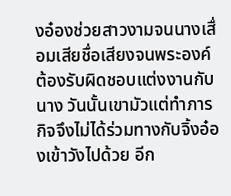งอ๋องช่วยสาวงามจนนางเสื่อมเสียชื่อเสียงจนพระองค์ต้องรับผิดชอบแต่งงานกับนาง วันนั้นเขามัวแต่ทำภารกิจจึงไม่ได้ร่วมทางกับจิ้งอ๋องเข้าวังไปด้วย อีก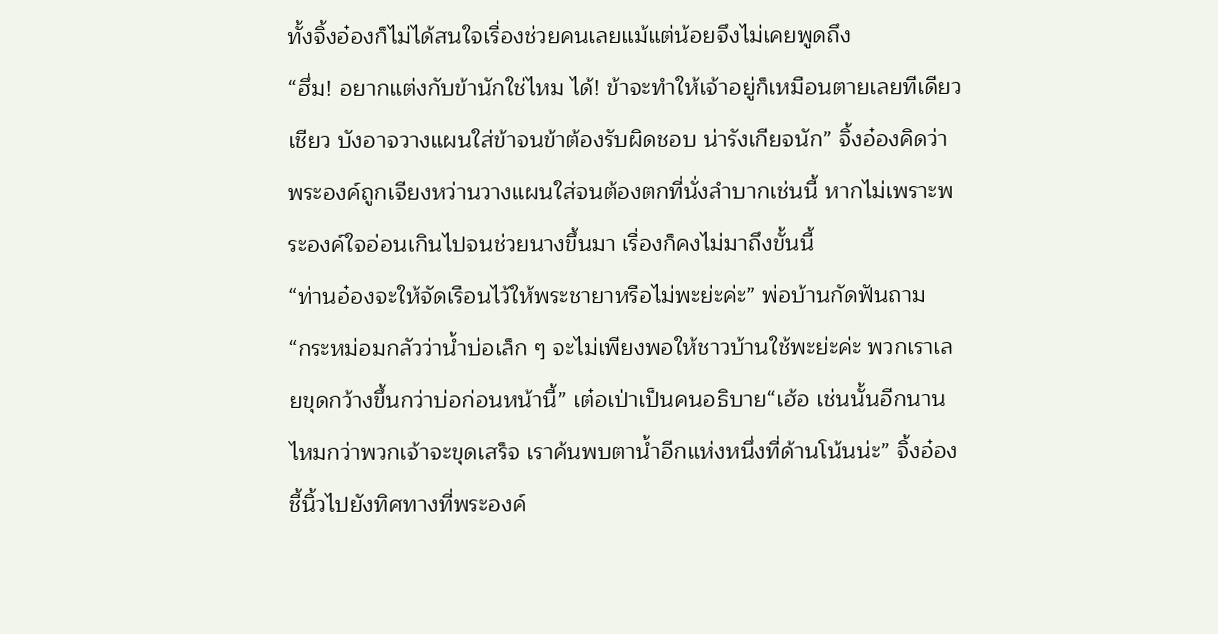ทั้งจิ้งอ๋องก็ไม่ได้สนใจเรื่องช่วยคนเลยแม้แต่น้อยจึงไม่เคยพูดถึง
“ฮึ่ม! อยากแต่งกับข้านักใช่ไหม ได้! ข้าจะทำให้เจ้าอยู่ก็เหมือนตายเลยทีเดียวเชียว บังอาจวางแผนใส่ข้าจนข้าต้องรับผิดชอบ น่ารังเกียจนัก” จิ้งอ๋องคิดว่าพระองค์ถูกเจียงหว่านวางแผนใส่จนต้องตกที่นั่งลำบากเช่นนี้ หากไม่เพราะพระองค์ใจอ่อนเกินไปจนช่วยนางขึ้นมา เรื่องก็คงไม่มาถึงขั้นนี้
“ท่านอ๋องจะให้จัดเรือนไว้ให้พระชายาหรือไม่พะย่ะค่ะ” พ่อบ้านกัดฟันถาม
“กระหม่อมกลัวว่าน้ำบ่อเล็ก ๆ จะไม่เพียงพอให้ชาวบ้านใช้พะย่ะค่ะ พวกเราเลยขุดกว้างขึ้นกว่าบ่อก่อนหน้านี้” เต๋อเป่าเป็นคนอธิบาย“เฮ้อ เช่นนั้นอีกนานไหมกว่าพวกเจ้าจะขุดเสร็จ เราค้นพบตาน้ำอีกแห่งหนึ่งที่ด้านโน้นน่ะ” จิ้งอ๋องชี้นิ้วไปยังทิศทางที่พระองค์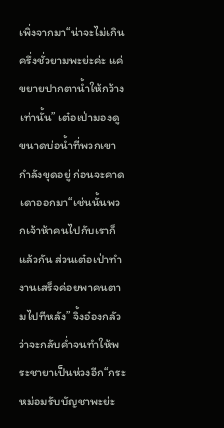เพิ่งจากมา“น่าจะไม่เกินครึ่งชั่วยามพะย่ะค่ะ แค่ขยายปากตาน้ำให้กว้างเท่านั้น” เต๋อเป่ามองดูขนาดบ่อน้ำที่พวกเขากำลังขุดอยู่ ก่อนจะคาดเดาออกมา“เช่นนั้นพวกเจ้าห้าคนไปกับเราก็แล้วกัน ส่วนเต๋อเป่าทำงานเสร็จค่อยพาคนตามไปทีหลัง” จิ้งอ๋องกลัวว่าจะกลับค่ำจนทำให้พระชายาเป็นห่วงอีก“กระหม่อมรับบัญชาพะย่ะ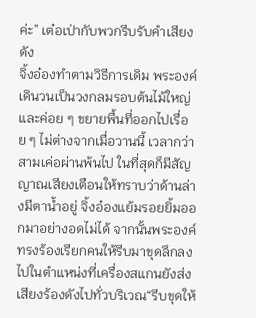ค่ะ” เต๋อเป่ากับพวกรีบรับคำเสียงดัง
จิ้งอ๋องทำตามวิธีการเดิม พระองค์เดินวนเป็นวงกลมรอบต้นไม้ใหญ่และค่อย ๆ ขยายพื้นที่ออกไปเรื่อย ๆ ไม่ต่างจากเมื่อวานนี้ เวลากว่าสามเค่อผ่านพ้นไป ในที่สุดก็มีสัญญาณเสียงเตือนให้ทราบว่าด้านล่างมีตาน้ำอยู่ จิ้งอ๋องแย้มรอยยิ้มออกมาอย่างอดไม่ได้ จากนั้นพระองค์ทรงร้องเรียกคนให้รีบมาขุดลึกลงไปในตำแหน่งที่เครื่องสแกนยังส่งเสียงร้องดังไปทั่วบริเวณ“รีบขุดให้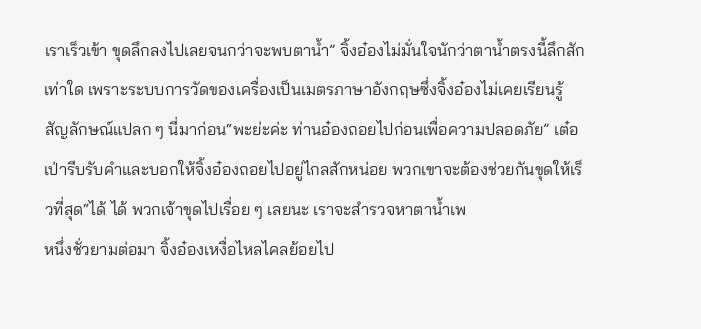เราเร็วเข้า ขุดลึกลงไปเลยจนกว่าจะพบตาน้ำ” จิ้งอ๋องไม่มั่นใจนักว่าตาน้ำตรงนี้ลึกสักเท่าใด เพราะระบบการวัดของเครื่องเป็นเมตรภาษาอังกฤษซึ่งจิ้งอ๋องไม่เคยเรียนรู้สัญลักษณ์แปลก ๆ นี่มาก่อน“พะย่ะค่ะ ท่านอ๋องถอยไปก่อนเพื่อความปลอดภัย” เต๋อเป่ารีบรับคำและบอกให้จิ้งอ๋องถอยไปอยู่ไกลสักหน่อย พวกเขาจะต้องช่วยกันขุดให้เร็วที่สุด“ได้ ได้ พวกเจ้าขุดไปเรื่อย ๆ เลยนะ เราจะสำรวจหาตาน้ำเพ
หนึ่งชั่วยามต่อมา จิ้งอ๋องเหงื่อไหลไคลย้อยไป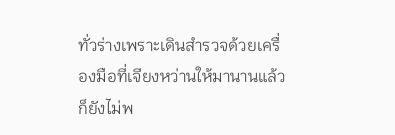ทั่วร่างเพราะเดินสำรวจด้วยเครื่องมือที่เจียงหว่านให้มานานแล้วก็ยังไม่พ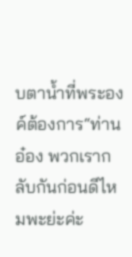บตาน้ำที่พระองค์ต้องการ“ท่านอ๋อง พวกเรากลับกันก่อนดีไหมพะย่ะค่ะ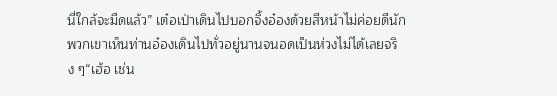นี่ใกล้จะมืดแล้ว” เต๋อเป่าเดินไปบอกจิ้งอ๋องด้วยสีหน้าไม่ค่อยดีนัก พวกเขาเห็นท่านอ๋องเดินไปทั่วอยู่นานจนอดเป็นห่วงไม่ได้เลยจริง ๆ“เฮ้อ เช่น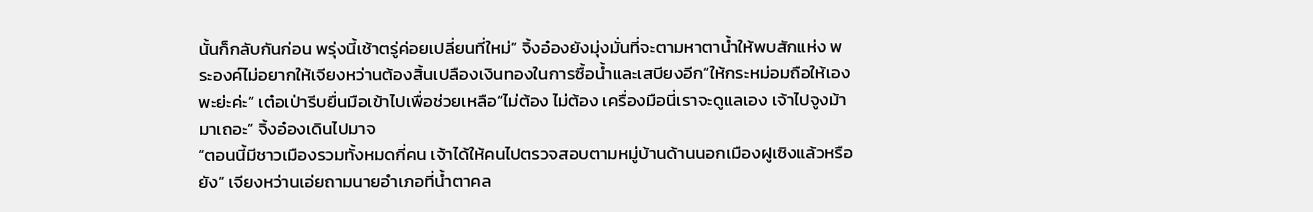นั้นก็กลับกันก่อน พรุ่งนี้เช้าตรู่ค่อยเปลี่ยนที่ใหม่” จิ้งอ๋องยังมุ่งมั่นที่จะตามหาตาน้ำให้พบสักแห่ง พระองค์ไม่อยากให้เจียงหว่านต้องสิ้นเปลืองเงินทองในการซื้อน้ำและเสบียงอีก“ให้กระหม่อมถือให้เองพะย่ะค่ะ” เต๋อเป่ารีบยื่นมือเข้าไปเพื่อช่วยเหลือ“ไม่ต้อง ไม่ต้อง เครื่องมือนี่เราจะดูแลเอง เจ้าไปจูงม้ามาเถอะ” จิ้งอ๋องเดินไปมาจ
“ตอนนี้มีชาวเมืองรวมทั้งหมดกี่คน เจ้าได้ให้คนไปตรวจสอบตามหมู่บ้านด้านนอกเมืองฝูเซิงแล้วหรือยัง” เจียงหว่านเอ่ยถามนายอำเภอที่น้ำตาคล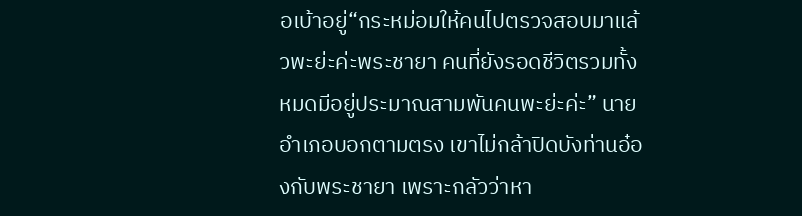อเบ้าอยู่“กระหม่อมให้คนไปตรวจสอบมาแล้วพะย่ะค่ะพระชายา คนที่ยังรอดชีวิตรวมทั้งหมดมีอยู่ประมาณสามพันคนพะย่ะค่ะ” นายอำเภอบอกตามตรง เขาไม่กล้าปิดบังท่านอ๋องกับพระชายา เพราะกลัวว่าหา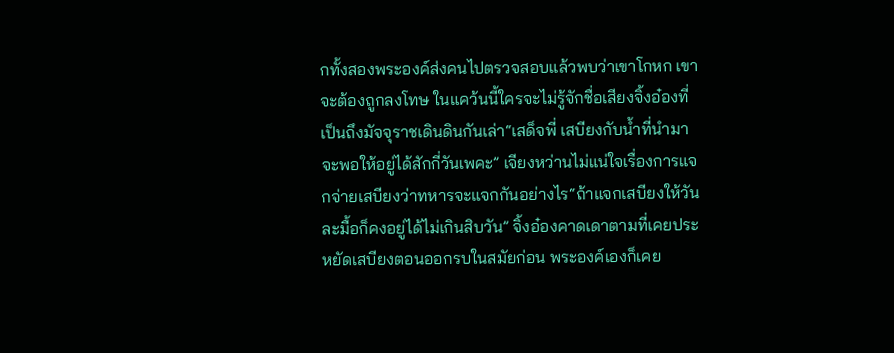กทั้งสองพระองค์ส่งคนไปตรวจสอบแล้วพบว่าเขาโกหก เขาจะต้องถูกลงโทษ ในแคว้นนี้ใครจะไม่รู้จักชื่อเสียงจิ้งอ๋องที่เป็นถึงมัจจุราชเดินดินกันเล่า“เสด็จพี่ เสบียงกับน้ำที่นำมาจะพอให้อยู่ได้สักกี่วันเพคะ” เจียงหว่านไม่แน่ใจเรื่องการแจกจ่ายเสบียงว่าทหารจะแจกกันอย่างไร“ถ้าแจกเสบียงให้วันละมื้อก็คงอยู่ได้ไม่เกินสิบวัน” จิ้งอ๋องคาดเดาตามที่เคยประหยัดเสบียงตอนออกรบในสมัยก่อน พระองค์เองก็เคย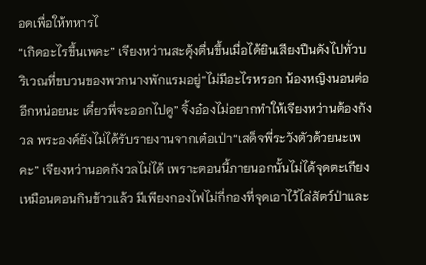อดเพื่อให้ทหารไ
“เกิดอะไรขึ้นเพคะ” เจียงหว่านสะดุ้งตื่นขึ้นเมื่อได้ยินเสียงปืนดังไปทั่วบริเวณที่ขบวนของพวกนางพักแรมอยู่“ไม่มีอะไรหรอก น้องหญิงนอนต่ออีกหน่อยนะ เดี๋ยวพี่จะออกไปดู” จิ้งอ๋องไม่อยากทำให้เจียงหว่านต้องกังวล พระองค์ยังไม่ได้รับรายงานจากเต๋อเป่า“เสด็จพี่ระวังตัวด้วยนะเพคะ” เจียงหว่านอดกังวลไม่ได้ เพราะตอนนี้ภายนอกนั้นไม่ได้จุดตะเกียงเหมือนตอนกินข้าวแล้ว มีเพียงกองไฟไม่กี่กองที่จุดเอาไว้ไล่สัตว์ป่าและ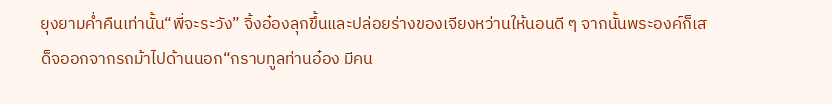ยุงยามค่ำคืนเท่านั้น“พี่จะระวัง” จิ้งอ๋องลุกขึ้นและปล่อยร่างของเจียงหว่านให้นอนดี ๆ จากนั้นพระองค์ก็เสด็จออกจากรถม้าไปด้านนอก“กราบทูลท่านอ๋อง มีคน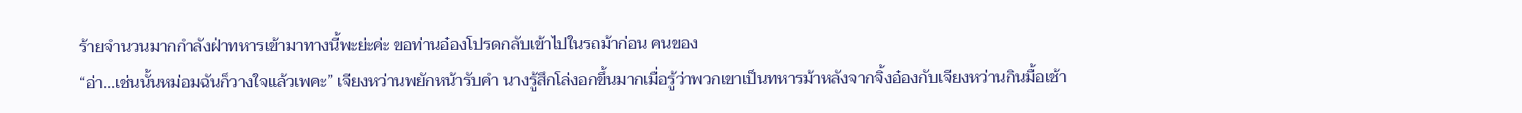ร้ายจำนวนมากกำลังฝ่าทหารเข้ามาทางนี้พะย่ะค่ะ ขอท่านอ๋องโปรดกลับเข้าไปในรถม้าก่อน คนของ
“อ่า...เช่นนั้นหม่อมฉันก็วางใจแล้วเพคะ” เจียงหว่านพยักหน้ารับคำ นางรู้สึกโล่งอกขึ้นมากเมื่อรู้ว่าพวกเขาเป็นทหารม้าหลังจากจิ้งอ๋องกับเจียงหว่านกินมื้อเช้า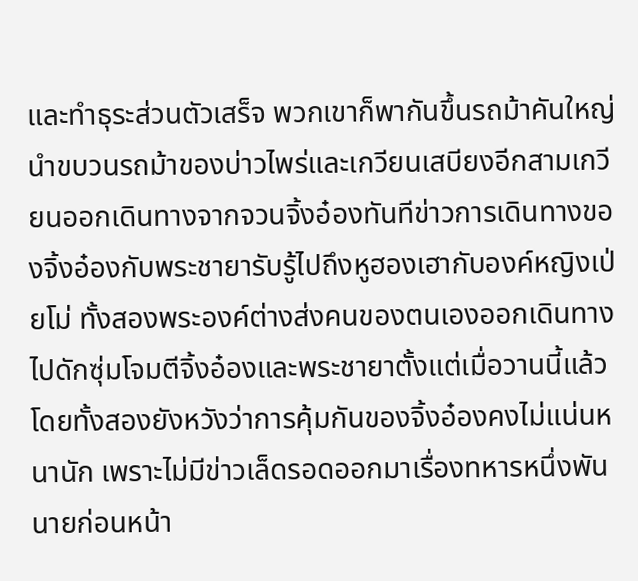และทำธุระส่วนตัวเสร็จ พวกเขาก็พากันขึ้นรถม้าคันใหญ่นำขบวนรถม้าของบ่าวไพร่และเกวียนเสบียงอีกสามเกวียนออกเดินทางจากจวนจิ้งอ๋องทันทีข่าวการเดินทางของจิ้งอ๋องกับพระชายารับรู้ไปถึงหูฮองเฮากับองค์หญิงเป่ยโม่ ทั้งสองพระองค์ต่างส่งคนของตนเองออกเดินทางไปดักซุ่มโจมตีจิ้งอ๋องและพระชายาตั้งแต่เมื่อวานนี้แล้ว โดยทั้งสองยังหวังว่าการคุ้มกันของจิ้งอ๋องคงไม่แน่นหนานัก เพราะไม่มีข่าวเล็ดรอดออกมาเรื่องทหารหนึ่งพันนายก่อนหน้า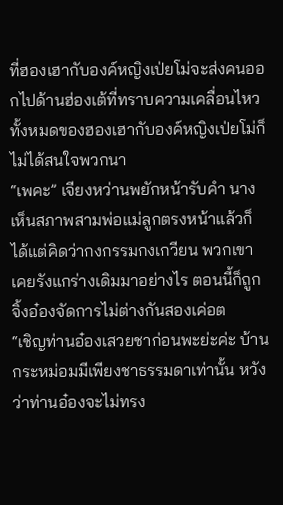ที่ฮองเฮากับองค์หญิงเป่ยโม่จะส่งคนออกไปด้านฮ่องเต้ที่ทราบความเคลื่อนไหวทั้งหมดของฮองเฮากับองค์หญิงเป่ยโม่ก็ไม่ได้สนใจพวกนา
“เพคะ” เจียงหว่านพยักหน้ารับคำ นางเห็นสภาพสามพ่อแม่ลูกตรงหน้าแล้วก็ได้แต่คิดว่ากงกรรมกงเกวียน พวกเขาเคยรังแกร่างเดิมมาอย่างไร ตอนนี้ก็ถูกจิ้งอ๋องจัดการไม่ต่างกันสองเค่อต
“เชิญท่านอ๋องเสวยชาก่อนพะย่ะค่ะ บ้านกระหม่อมมีเพียงชาธรรมดาเท่านั้น หวังว่าท่านอ๋องจะไม่ทรง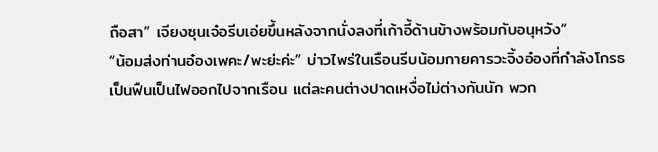ถือสา” เจียงซุนเจ๋อรีบเอ่ยขึ้นหลังจากนั่งลงที่เก้าอี้ด้านข้างพร้อมกับอนุหวัง“
“น้อมส่งท่านอ๋องเพคะ/พะย่ะค่ะ” บ่าวไพร่ในเรือนรีบน้อมกายคารวะจิ้งอ๋องที่กำลังโกรธเป็นฟืนเป็นไฟออกไปจากเรือน แต่ละคนต่างปาดเหงื่อไม่ต่างกันนัก พวก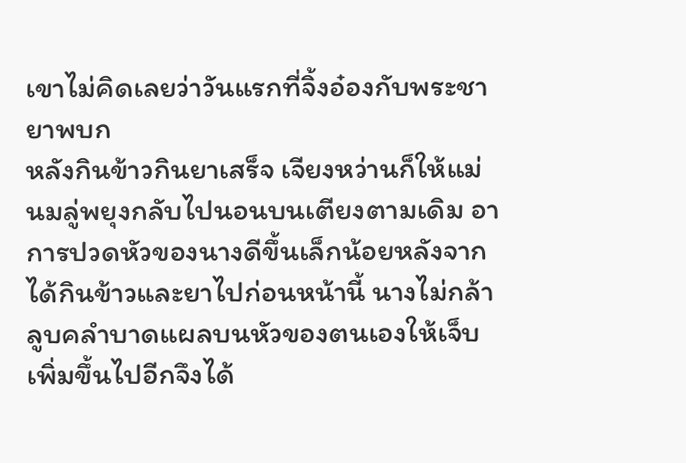เขาไม่คิดเลยว่าวันแรกที่จิ้งอ๋องกับพระชายาพบก
หลังกินข้าวกินยาเสร็จ เจียงหว่านก็ให้แม่นมลู่พยุงกลับไปนอนบนเตียงตามเดิม อาการปวดหัวของนางดีขึ้นเล็กน้อยหลังจากได้กินข้าวและยาไปก่อนหน้านี้ นางไม่กล้าลูบคลำบาดแผลบนหัวของตนเองให้เจ็บเพิ่มขึ้นไปอีกจึงได้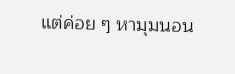แต่ค่อย ๆ หามุมนอน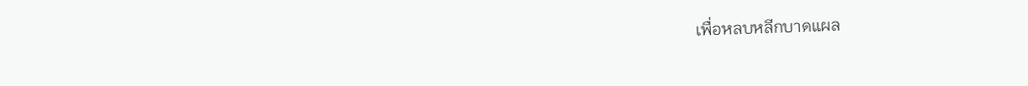เพื่อหลบหลีกบาดแผล